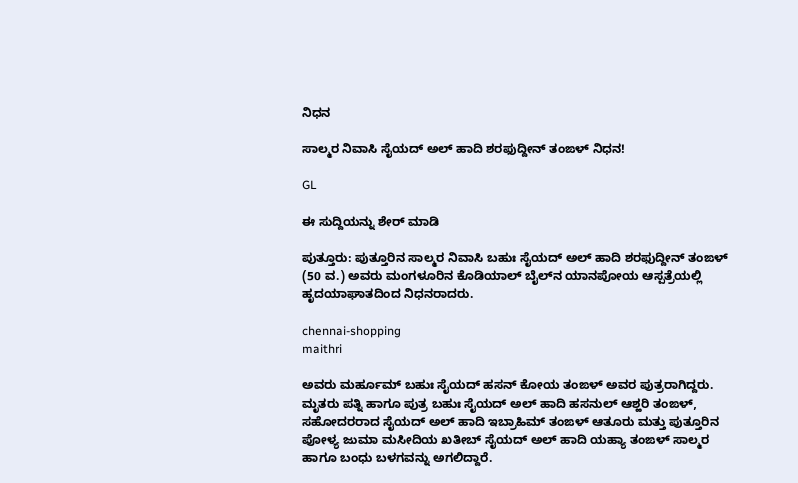ನಿಧನ

ಸಾಲ್ಮರ ನಿವಾಸಿ ಸೈಯದ್ ಅಲ್ ಹಾದಿ ಶರಫುದ್ದೀನ್ ತಂಙಳ್ ನಿಧನ!

GL

ಈ ಸುದ್ದಿಯನ್ನು ಶೇರ್ ಮಾಡಿ

ಪುತ್ತೂರು: ಪುತ್ತೂರಿನ ಸಾಲ್ಮರ ನಿವಾಸಿ ಬಹುಃ ಸೈಯದ್ ಅಲ್ ಹಾದಿ ಶರಫುದ್ದೀನ್ ತಂಙಳ್ (50 ವ.) ಅವರು ಮಂಗಳೂರಿನ ಕೊಡಿಯಾಲ್ ಬೈಲ್‌ನ ಯಾನಪೋಯ ಆಸ್ಪತ್ರೆಯಲ್ಲಿ ಹೃದಯಾಘಾತದಿಂದ ನಿಧನರಾದರು.

chennai-shopping
maithri

ಅವರು ಮರ್ಹೂಮ್ ಬಹುಃ ಸೈಯದ್ ಹಸನ್ ಕೋಯ ತಂಙಳ್ ಅವರ ಪುತ್ರರಾಗಿದ್ದರು. ಮೃತರು ಪತ್ನಿ ಹಾಗೂ ಪುತ್ರ ಬಹುಃ ಸೈಯದ್ ಅಲ್ ಹಾದಿ ಹಸನುಲ್ ಆಶ್ಹರಿ ತಂಙಳ್, ಸಹೋದರರಾದ ಸೈಯದ್ ಅಲ್ ಹಾದಿ ಇಬ್ರಾಹಿಮ್ ತಂಙಳ್ ಆತೂರು ಮತ್ತು ಪುತ್ತೂರಿನ ಪೋಳ್ಯ ಜುಮಾ ಮಸೀದಿಯ ಖತೀಬ್ ಸೈಯದ್ ಅಲ್ ಹಾದಿ ಯಹ್ಯಾ ತಂಙಳ್ ಸಾಲ್ಮರ ಹಾಗೂ ಬಂಧು ಬಳಗವನ್ನು ಅಗಲಿದ್ದಾರೆ.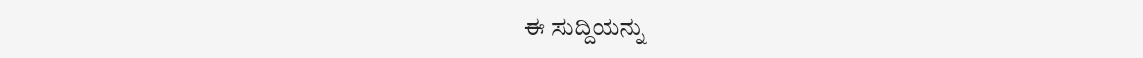ಈ ಸುದ್ದಿಯನ್ನು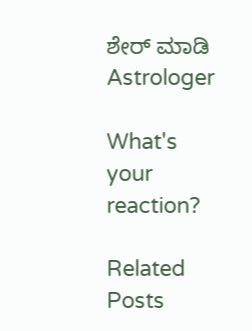ಶೇರ್ ಮಾಡಿ
Astrologer

What's your reaction?

Related Posts